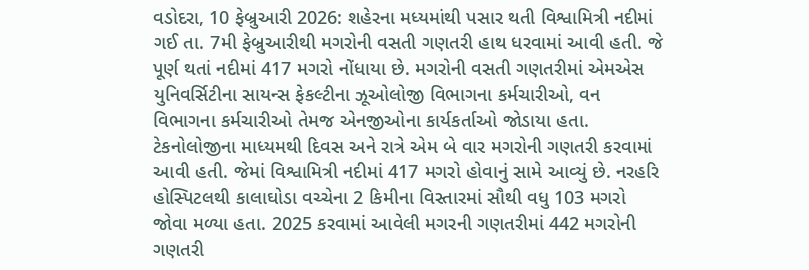વડોદરા, 10 ફેબ્રુઆરી 2026: શહેરના મધ્યમાંથી પસાર થતી વિશ્વામિત્રી નદીમાં ગઈ તા. 7મી ફેબ્રુઆરીથી મગરોની વસતી ગણતરી હાથ ધરવામાં આવી હતી. જે પૂર્ણ થતાં નદીમાં 417 મગરો નોંધાયા છે. મગરોની વસતી ગણતરીમાં એમએસ યુનિવર્સિટીના સાયન્સ ફેકલ્ટીના ઝૂઓલોજી વિભાગના કર્મચારીઓ, વન વિભાગના કર્મચારીઓ તેમજ એનજીઓના કાર્યકર્તાઓ જોડાયા હતા. ટેકનોલોજીના માધ્યમથી દિવસ અને રાત્રે એમ બે વાર મગરોની ગણતરી કરવામાં આવી હતી. જેમાં વિશ્વામિત્રી નદીમાં 417 મગરો હોવાનું સામે આવ્યું છે. નરહરિ હોસ્પિટલથી કાલાઘોડા વચ્ચેના 2 કિમીના વિસ્તારમાં સૌથી વધુ 103 મગરો જોવા મળ્યા હતા. 2025 કરવામાં આવેલી મગરની ગણતરીમાં 442 મગરોની ગણતરી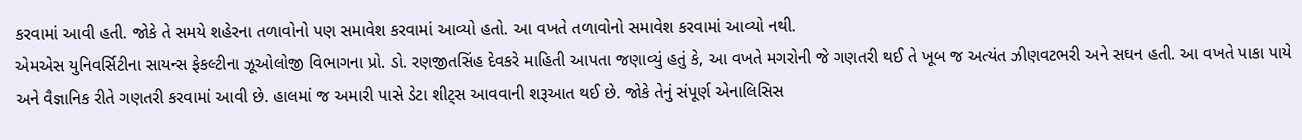કરવામાં આવી હતી. જોકે તે સમયે શહેરના તળાવોનો પણ સમાવેશ કરવામાં આવ્યો હતો. આ વખતે તળાવોનો સમાવેશ કરવામાં આવ્યો નથી.
એમએસ યુનિવર્સિટીના સાયન્સ ફેકલ્ટીના ઝૂઓલોજી વિભાગના પ્રો. ડો. રણજીતસિંહ દેવકરે માહિતી આપતા જણાવ્યું હતું કે, આ વખતે મગરોની જે ગણતરી થઈ તે ખૂબ જ અત્યંત ઝીણવટભરી અને સઘન હતી. આ વખતે પાકા પાયે અને વૈજ્ઞાનિક રીતે ગણતરી કરવામાં આવી છે. હાલમાં જ અમારી પાસે ડેટા શીટ્સ આવવાની શરૂઆત થઈ છે. જોકે તેનું સંપૂર્ણ એનાલિસિસ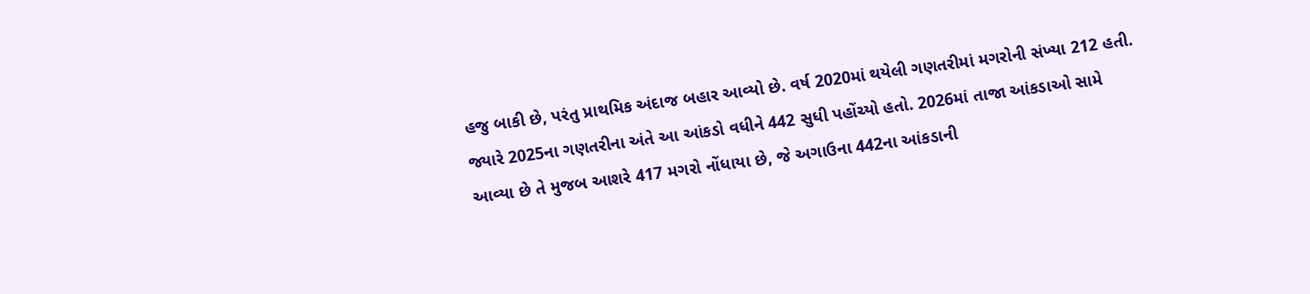હજુ બાકી છે, પરંતુ પ્રાથમિક અંદાજ બહાર આવ્યો છે. વર્ષ 2020માં થયેલી ગણતરીમાં મગરોની સંખ્યા 212 હતી. જ્યારે 2025ના ગણતરીના અંતે આ આંકડો વધીને 442 સુધી પહોંચ્યો હતો. 2026માં તાજા આંકડાઓ સામે આવ્યા છે તે મુજબ આશરે 417 મગરો નોંધાયા છે, જે અગાઉના 442ના આંકડાની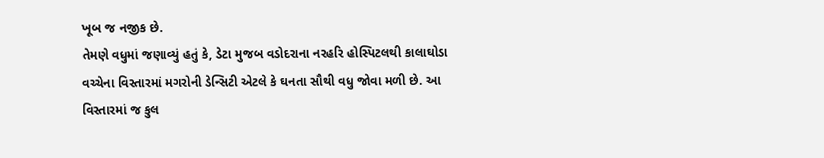ખૂબ જ નજીક છે.
તેમણે વધુમાં જણાવ્યું હતું કે, ડેટા મુજબ વડોદરાના નરહરિ હોસ્પિટલથી કાલાઘોડા વચ્ચેના વિસ્તારમાં મગરોની ડેન્સિટી એટલે કે ઘનતા સૌથી વધુ જોવા મળી છે. આ વિસ્તારમાં જ કુલ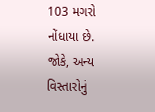103 મગરો નોંધાયા છે. જોકે, અન્ય વિસ્તારોનું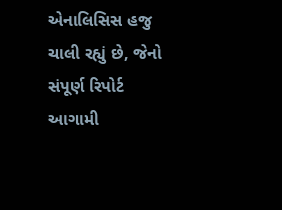એનાલિસિસ હજુ ચાલી રહ્યું છે, જેનો સંપૂર્ણ રિપોર્ટ આગામી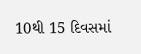10થી 15 દિવસમાં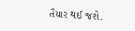તૈયાર થઈ જશે.